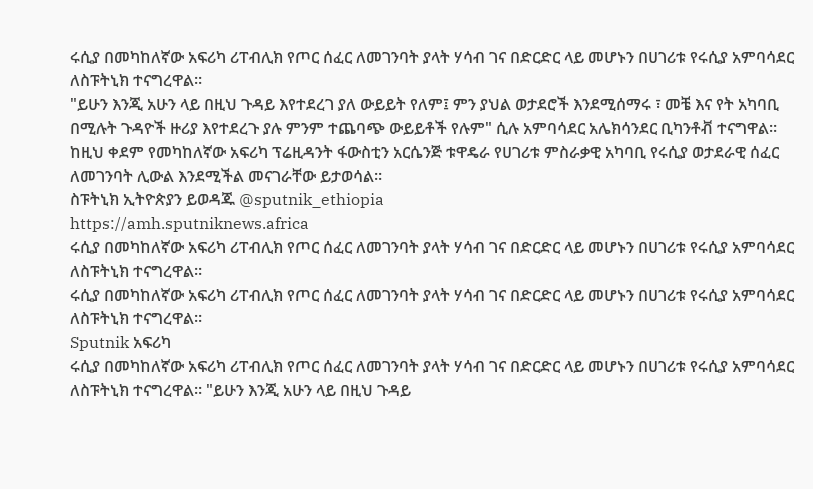ሩሲያ በመካከለኛው አፍሪካ ሪፐብሊክ የጦር ሰፈር ለመገንባት ያላት ሃሳብ ገና በድርድር ላይ መሆኑን በሀገሪቱ የሩሲያ አምባሳደር ለስፑትኒክ ተናግረዋል።
"ይሁን እንጂ አሁን ላይ በዚህ ጉዳይ እየተደረገ ያለ ውይይት የለም፤ ምን ያህል ወታደሮች እንደሚሰማሩ ፣ መቼ እና የት አካባቢ በሚሉት ጉዳዮች ዙሪያ እየተደረጉ ያሉ ምንም ተጨባጭ ውይይቶች የሉም" ሲሉ አምባሳደር አሌክሳንደር ቢካንቶቭ ተናግዋል።
ከዚህ ቀደም የመካከለኛው አፍሪካ ፕሬዚዳንት ፋውስቲን አርሴንጅ ቱዋዴራ የሀገሪቱ ምስራቃዊ አካባቢ የሩሲያ ወታደራዊ ሰፈር ለመገንባት ሊውል እንደሚችል መናገራቸው ይታወሳል።
ስፑትኒክ ኢትዮጵያን ይወዳጁ @sputnik_ethiopia
https://amh.sputniknews.africa
ሩሲያ በመካከለኛው አፍሪካ ሪፐብሊክ የጦር ሰፈር ለመገንባት ያላት ሃሳብ ገና በድርድር ላይ መሆኑን በሀገሪቱ የሩሲያ አምባሳደር ለስፑትኒክ ተናግረዋል።
ሩሲያ በመካከለኛው አፍሪካ ሪፐብሊክ የጦር ሰፈር ለመገንባት ያላት ሃሳብ ገና በድርድር ላይ መሆኑን በሀገሪቱ የሩሲያ አምባሳደር ለስፑትኒክ ተናግረዋል።
Sputnik አፍሪካ
ሩሲያ በመካከለኛው አፍሪካ ሪፐብሊክ የጦር ሰፈር ለመገንባት ያላት ሃሳብ ገና በድርድር ላይ መሆኑን በሀገሪቱ የሩሲያ አምባሳደር ለስፑትኒክ ተናግረዋል። "ይሁን እንጂ አሁን ላይ በዚህ ጉዳይ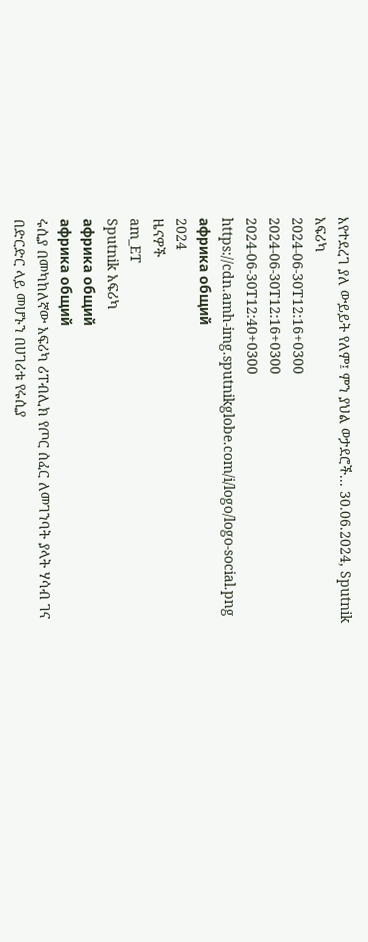እየተደረገ ያለ ውይይት የለም፤ ምን ያህል ወታደሮች... 30.06.2024, Sputnik አፍሪካ
2024-06-30T12:16+0300
2024-06-30T12:16+0300
2024-06-30T12:40+0300
https://cdn.amh-img.sputnikglobe.com/i/logo/logo-social.png
африка общий
2024
ዜናዎች
am_ET
Sputnik አፍሪካ
африка общий
африка общий
ሩሲያ በመካከለኛው አፍሪካ ሪፐብሊክ የጦር ሰፈር ለመገንባት ያላት ሃሳብ ገና በድርድር ላይ መሆኑን በሀገሪቱ የሩሲያ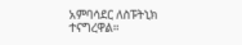አምባሳደር ለስፑትኒክ ተናግረዋል።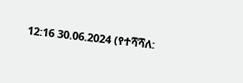12:16 30.06.2024 (የተሻሻለ: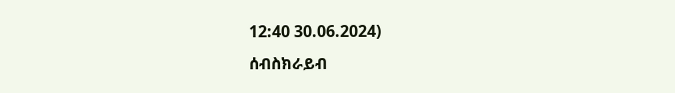12:40 30.06.2024)
ሰብስክራይብ